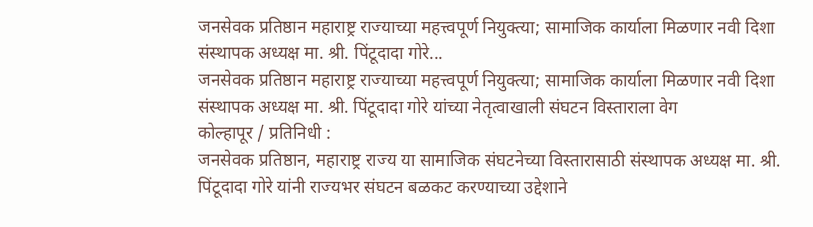जनसेवक प्रतिष्ठान महाराष्ट्र राज्याच्या महत्त्वपूर्ण नियुक्त्या; सामाजिक कार्याला मिळणार नवी दिशा संस्थापक अध्यक्ष मा. श्री. पिंटूदादा गोरे...
जनसेवक प्रतिष्ठान महाराष्ट्र राज्याच्या महत्त्वपूर्ण नियुक्त्या; सामाजिक कार्याला मिळणार नवी दिशा
संस्थापक अध्यक्ष मा. श्री. पिंटूदादा गोरे यांच्या नेतृत्वाखाली संघटन विस्ताराला वेग
कोल्हापूर / प्रतिनिधी :
जनसेवक प्रतिष्ठान, महाराष्ट्र राज्य या सामाजिक संघटनेच्या विस्तारासाठी संस्थापक अध्यक्ष मा. श्री. पिंटूदादा गोरे यांनी राज्यभर संघटन बळकट करण्याच्या उद्देशाने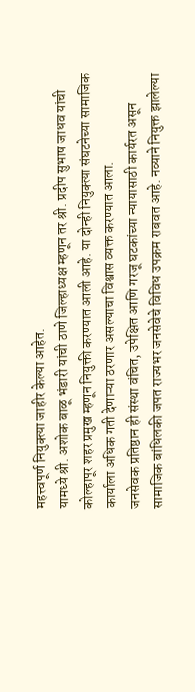महत्त्वपूर्ण नियुक्त्या जाहीर केल्या आहेत.
यामध्ये श्री. अशोक बाळू भंडारी यांची ठाणे जिल्हाध्यक्ष म्हणून तर श्री. प्रदीप सुभाष जाधव यांची कोल्हापूर शहर प्रमुख म्हणून नियुक्ती करण्यात आली आहे. या दोन्ही नियुक्त्या संघटनेच्या सामाजिक कार्याला अधिक गती देणाऱ्या ठरणार असल्याचा विश्वास व्यक्त करण्यात आला.
जनसेवक प्रतिष्ठान ही संस्था वंचित, उपेक्षित आणि गरजू घटकांच्या न्यायासाठी कार्यरत असून सामाजिक बांधिलकी जपत राज्यभर जनसेवेचे विविध उपक्रम राबवत आहे. नव्याने नियुक्त झालेल्या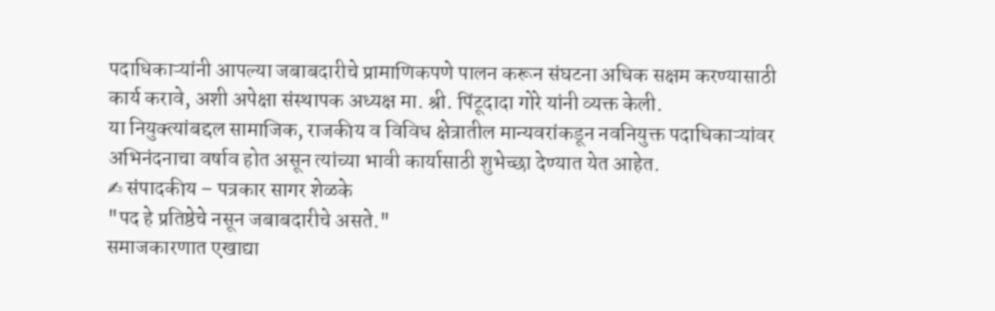पदाधिकाऱ्यांनी आपल्या जबाबदारीचे प्रामाणिकपणे पालन करून संघटना अधिक सक्षम करण्यासाठी कार्य करावे, अशी अपेक्षा संस्थापक अध्यक्ष मा. श्री. पिंटूदादा गोरे यांनी व्यक्त केली.
या नियुक्त्यांबद्दल सामाजिक, राजकीय व विविध क्षेत्रातील मान्यवरांकडून नवनियुक्त पदाधिकाऱ्यांवर अभिनंदनाचा वर्षाव होत असून त्यांच्या भावी कार्यासाठी शुभेच्छा देण्यात येत आहेत.
✍ संपादकीय – पत्रकार सागर शेळके
"पद हे प्रतिष्ठेचे नसून जबाबदारीचे असते."
समाजकारणात एखाद्या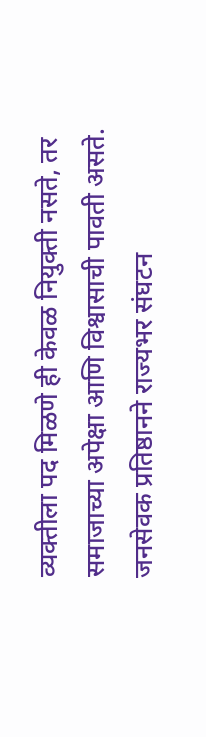व्यक्तीला पद मिळणे ही केवळ नियुक्ती नसते, तर समाजाच्या अपेक्षा आणि विश्वासाची पावती असते. जनसेवक प्रतिष्ठानने राज्यभर संघटन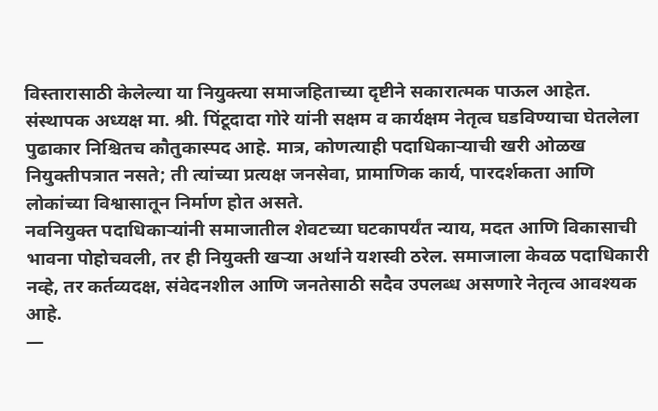विस्तारासाठी केलेल्या या नियुक्त्या समाजहिताच्या दृष्टीने सकारात्मक पाऊल आहेत.
संस्थापक अध्यक्ष मा. श्री. पिंटूदादा गोरे यांनी सक्षम व कार्यक्षम नेतृत्व घडविण्याचा घेतलेला पुढाकार निश्चितच कौतुकास्पद आहे. मात्र, कोणत्याही पदाधिकाऱ्याची खरी ओळख नियुक्तीपत्रात नसते; ती त्यांच्या प्रत्यक्ष जनसेवा, प्रामाणिक कार्य, पारदर्शकता आणि लोकांच्या विश्वासातून निर्माण होत असते.
नवनियुक्त पदाधिकाऱ्यांनी समाजातील शेवटच्या घटकापर्यंत न्याय, मदत आणि विकासाची भावना पोहोचवली, तर ही नियुक्ती खऱ्या अर्थाने यशस्वी ठरेल. समाजाला केवळ पदाधिकारी नव्हे, तर कर्तव्यदक्ष, संवेदनशील आणि जनतेसाठी सदैव उपलब्ध असणारे नेतृत्व आवश्यक आहे.
—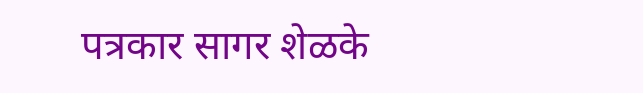पत्रकार सागर शेळके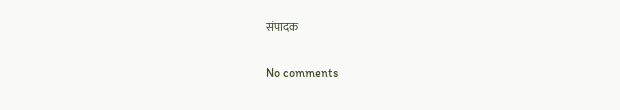संपादक


No comments